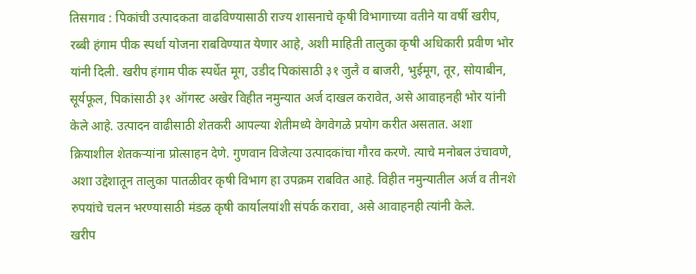तिसगाव : पिकांची उत्पादकता वाढविण्यासाठी राज्य शासनाचे कृषी विभागाच्या वतीने या वर्षी खरीप, रब्बी हंगाम पीक स्पर्धा योजना राबविण्यात येणार आहे, अशी माहिती तालुका कृषी अधिकारी प्रवीण भोर यांनी दिली. खरीप हंगाम पीक स्पर्धेत मूग, उडीद पिकांसाठी ३१ जुलै व बाजरी, भुईमूग, तूर, सोयाबीन, सूर्यफूल, पिकांसाठी ३१ ऑगस्ट अखेर विहीत नमुन्यात अर्ज दाखल करावेत, असे आवाहनही भोर यांनी केले आहे. उत्पादन वाढीसाठी शेतकरी आपल्या शेतीमध्ये वेगवेगळे प्रयोग करीत असतात. अशा क्रियाशील शेतकऱ्यांना प्रोत्साहन देणे. गुणवान विजेत्या उत्पादकांचा गौरव करणे. त्याचे मनोबल उंचावणे, अशा उद्देशातून तालुका पातळीवर कृषी विभाग हा उपक्रम राबवित आहे. विहीत नमुन्यातील अर्ज व तीनशे रुपयांचे चलन भरण्यासाठी मंडळ कृषी कार्यालयांशी संपर्क करावा, असे आवाहनही त्यांनी केले.
खरीप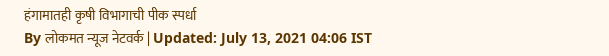हंगामातही कृषी विभागाची पीक स्पर्धा
By लोकमत न्यूज नेटवर्क | Updated: July 13, 2021 04:06 IST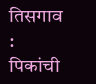तिसगाव : पिकांची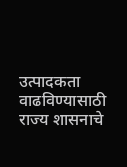उत्पादकता वाढविण्यासाठी राज्य शासनाचे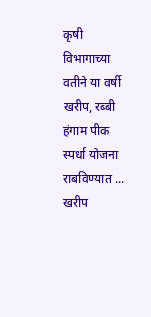कृषी विभागाच्या वतीने या वर्षी खरीप, रब्बी हंगाम पीक स्पर्धा योजना राबविण्यात ...
खरीप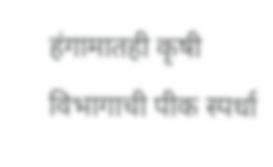हंगामातही कृषी विभागाची पीक स्पर्धा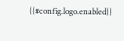{{#config.logo.enabled}}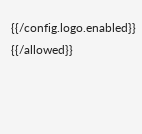{{/config.logo.enabled}}
{{/allowed}}